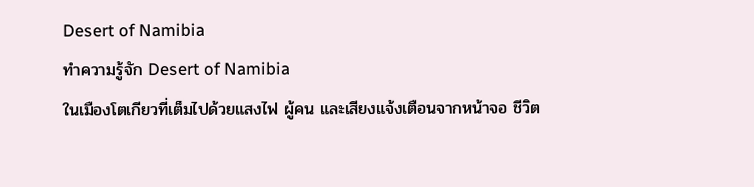Desert of Namibia
ทำความรู้จัก Desert of Namibia
ในเมืองโตเกียวที่เต็มไปด้วยแสงไฟ ผู้คน และเสียงแจ้งเตือนจากหน้าจอ ชีวิต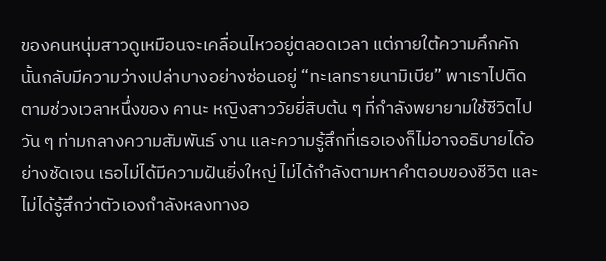ของคนหนุ่มสาวดูเหมือนจะเคลื่อนไหวอยู่ตลอดเวลา แต่ภายใต้ความคึกคักนั้นกลับมีความว่างเปล่าบางอย่างซ่อนอยู่ “ทะเลทรายนามิเบีย” พาเราไปติดตามช่วงเวลาหนึ่งของ คานะ หญิงสาววัยยี่สิบต้น ๆ ที่กำลังพยายามใช้ชีวิตไปวัน ๆ ท่ามกลางความสัมพันธ์ งาน และความรู้สึกที่เธอเองก็ไม่อาจอธิบายได้อย่างชัดเจน เธอไม่ได้มีความฝันยิ่งใหญ่ ไม่ได้กำลังตามหาคำตอบของชีวิต และไม่ได้รู้สึกว่าตัวเองกำลังหลงทางอ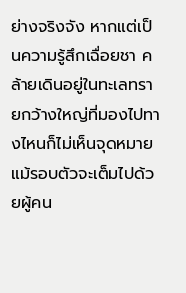ย่างจริงจัง หากแต่เป็นความรู้สึกเฉื่อยชา คล้ายเดินอยู่ในทะเลทรายกว้างใหญ่ที่มองไปทางไหนก็ไม่เห็นจุดหมาย แม้รอบตัวจะเต็มไปด้วยผู้คน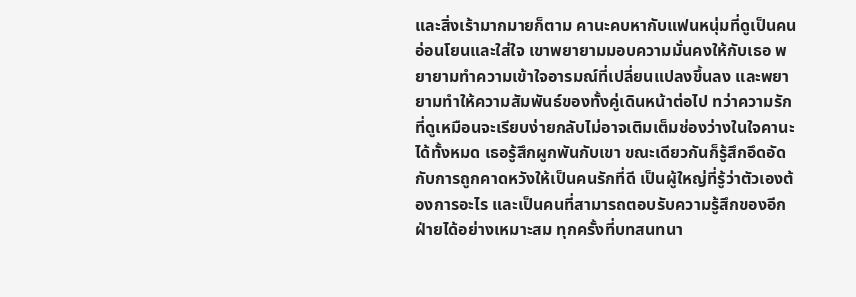และสิ่งเร้ามากมายก็ตาม คานะคบหากับแฟนหนุ่มที่ดูเป็นคนอ่อนโยนและใส่ใจ เขาพยายามมอบความมั่นคงให้กับเธอ พยายามทำความเข้าใจอารมณ์ที่เปลี่ยนแปลงขึ้นลง และพยายามทำให้ความสัมพันธ์ของทั้งคู่เดินหน้าต่อไป ทว่าความรักที่ดูเหมือนจะเรียบง่ายกลับไม่อาจเติมเต็มช่องว่างในใจคานะได้ทั้งหมด เธอรู้สึกผูกพันกับเขา ขณะเดียวกันก็รู้สึกอึดอัดกับการถูกคาดหวังให้เป็นคนรักที่ดี เป็นผู้ใหญ่ที่รู้ว่าตัวเองต้องการอะไร และเป็นคนที่สามารถตอบรับความรู้สึกของอีกฝ่ายได้อย่างเหมาะสม ทุกครั้งที่บทสนทนา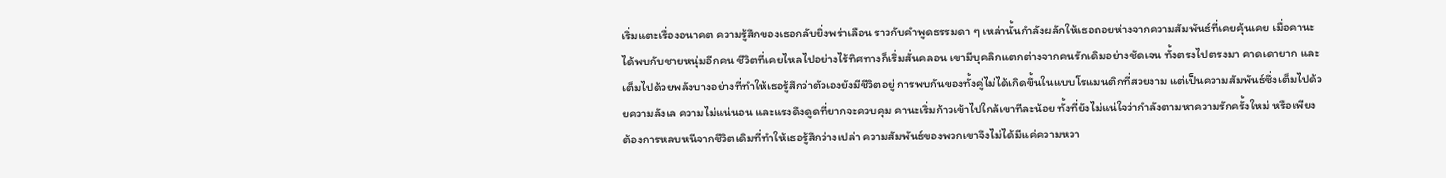เริ่มแตะเรื่องอนาคต ความรู้สึกของเธอกลับยิ่งพร่าเลือน ราวกับคำพูดธรรมดา ๆ เหล่านั้นกำลังผลักให้เธอถอยห่างจากความสัมพันธ์ที่เคยคุ้นเคย เมื่อคานะได้พบกับชายหนุ่มอีกคน ชีวิตที่เคยไหลไปอย่างไร้ทิศทางก็เริ่มสั่นคลอน เขามีบุคลิกแตกต่างจากคนรักเดิมอย่างชัดเจน ทั้งตรงไปตรงมา คาดเดายาก และเต็มไปด้วยพลังบางอย่างที่ทำให้เธอรู้สึกว่าตัวเองยังมีชีวิตอยู่ การพบกันของทั้งคู่ไม่ได้เกิดขึ้นในแบบโรแมนติกที่สวยงาม แต่เป็นความสัมพันธ์ซึ่งเต็มไปด้วยความลังเล ความไม่แน่นอน และแรงดึงดูดที่ยากจะควบคุม คานะเริ่มก้าวเข้าไปใกล้เขาทีละน้อย ทั้งที่ยังไม่แน่ใจว่ากำลังตามหาความรักครั้งใหม่ หรือเพียงต้องการหลบหนีจากชีวิตเดิมที่ทำให้เธอรู้สึกว่างเปล่า ความสัมพันธ์ของพวกเขาจึงไม่ได้มีแค่ความหวา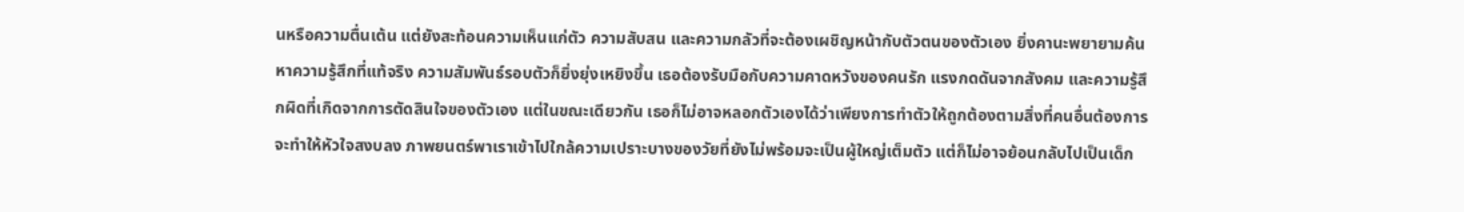นหรือความตื่นเต้น แต่ยังสะท้อนความเห็นแก่ตัว ความสับสน และความกลัวที่จะต้องเผชิญหน้ากับตัวตนของตัวเอง ยิ่งคานะพยายามค้นหาความรู้สึกที่แท้จริง ความสัมพันธ์รอบตัวก็ยิ่งยุ่งเหยิงขึ้น เธอต้องรับมือกับความคาดหวังของคนรัก แรงกดดันจากสังคม และความรู้สึกผิดที่เกิดจากการตัดสินใจของตัวเอง แต่ในขณะเดียวกัน เธอก็ไม่อาจหลอกตัวเองได้ว่าเพียงการทำตัวให้ถูกต้องตามสิ่งที่คนอื่นต้องการจะทำให้หัวใจสงบลง ภาพยนตร์พาเราเข้าไปใกล้ความเปราะบางของวัยที่ยังไม่พร้อมจะเป็นผู้ใหญ่เต็มตัว แต่ก็ไม่อาจย้อนกลับไปเป็นเด็ก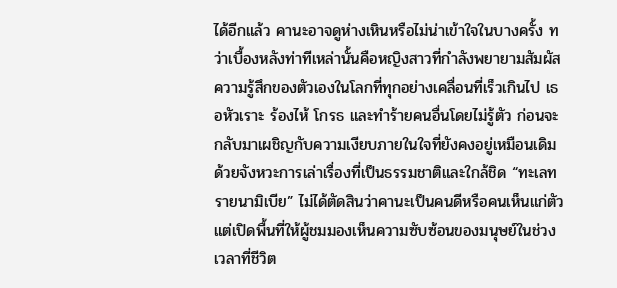ได้อีกแล้ว คานะอาจดูห่างเหินหรือไม่น่าเข้าใจในบางครั้ง ทว่าเบื้องหลังท่าทีเหล่านั้นคือหญิงสาวที่กำลังพยายามสัมผัสความรู้สึกของตัวเองในโลกที่ทุกอย่างเคลื่อนที่เร็วเกินไป เธอหัวเราะ ร้องไห้ โกรธ และทำร้ายคนอื่นโดยไม่รู้ตัว ก่อนจะกลับมาเผชิญกับความเงียบภายในใจที่ยังคงอยู่เหมือนเดิม ด้วยจังหวะการเล่าเรื่องที่เป็นธรรมชาติและใกล้ชิด “ทะเลทรายนามิเบีย” ไม่ได้ตัดสินว่าคานะเป็นคนดีหรือคนเห็นแก่ตัว แต่เปิดพื้นที่ให้ผู้ชมมองเห็นความซับซ้อนของมนุษย์ในช่วงเวลาที่ชีวิต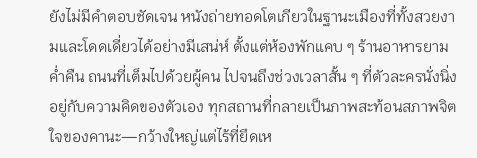ยังไม่มีคำตอบชัดเจน หนังถ่ายทอดโตเกียวในฐานะเมืองที่ทั้งสวยงามและโดดเดี่ยวได้อย่างมีเสน่ห์ ตั้งแต่ห้องพักแคบ ๆ ร้านอาหารยามค่ำคืน ถนนที่เต็มไปด้วยผู้คน ไปจนถึงช่วงเวลาสั้น ๆ ที่ตัวละครนั่งนิ่งอยู่กับความคิดของตัวเอง ทุกสถานที่กลายเป็นภาพสะท้อนสภาพจิตใจของคานะ—กว้างใหญ่แต่ไร้ที่ยึดเห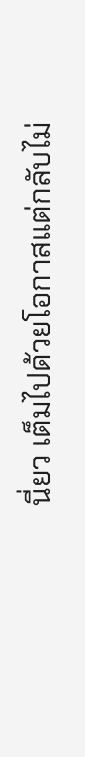นี่ยว เต็มไปด้วยโอกาสแต่กลับไม่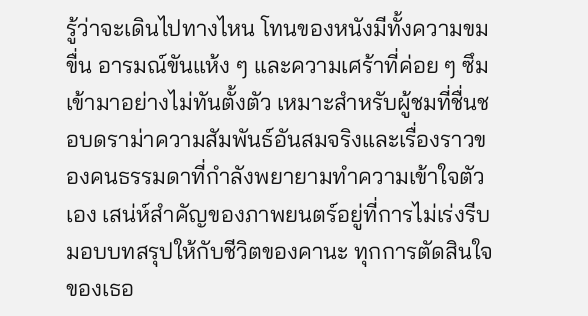รู้ว่าจะเดินไปทางไหน โทนของหนังมีทั้งความขมขื่น อารมณ์ขันแห้ง ๆ และความเศร้าที่ค่อย ๆ ซึมเข้ามาอย่างไม่ทันตั้งตัว เหมาะสำหรับผู้ชมที่ชื่นชอบดราม่าความสัมพันธ์อันสมจริงและเรื่องราวของคนธรรมดาที่กำลังพยายามทำความเข้าใจตัวเอง เสน่ห์สำคัญของภาพยนตร์อยู่ที่การไม่เร่งรีบมอบบทสรุปให้กับชีวิตของคานะ ทุกการตัดสินใจของเธอ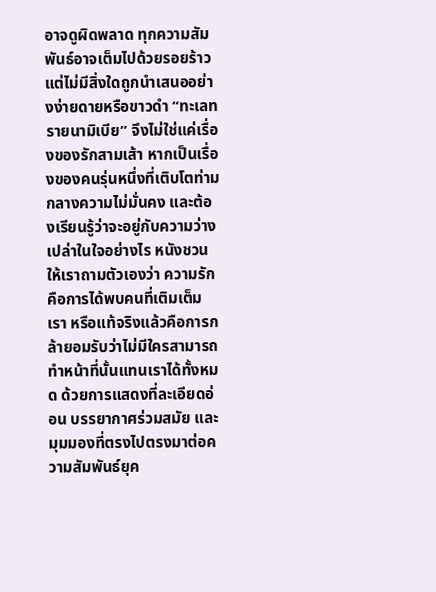อาจดูผิดพลาด ทุกความสัมพันธ์อาจเต็มไปด้วยรอยร้าว แต่ไม่มีสิ่งใดถูกนำเสนออย่างง่ายดายหรือขาวดำ “ทะเลทรายนามิเบีย” จึงไม่ใช่แค่เรื่องของรักสามเส้า หากเป็นเรื่องของคนรุ่นหนึ่งที่เติบโตท่ามกลางความไม่มั่นคง และต้องเรียนรู้ว่าจะอยู่กับความว่างเปล่าในใจอย่างไร หนังชวนให้เราถามตัวเองว่า ความรักคือการได้พบคนที่เติมเต็มเรา หรือแท้จริงแล้วคือการกล้ายอมรับว่าไม่มีใครสามารถทำหน้าที่นั้นแทนเราได้ทั้งหมด ด้วยการแสดงที่ละเอียดอ่อน บรรยากาศร่วมสมัย และมุมมองที่ตรงไปตรงมาต่อความสัมพันธ์ยุค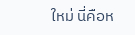ใหม่ นี่คือห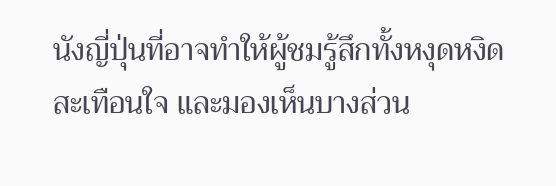นังญี่ปุ่นที่อาจทำให้ผู้ชมรู้สึกทั้งหงุดหงิด สะเทือนใจ และมองเห็นบางส่วน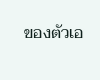ของตัวเอ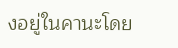งอยู่ในคานะโดย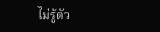ไม่รู้ตัว